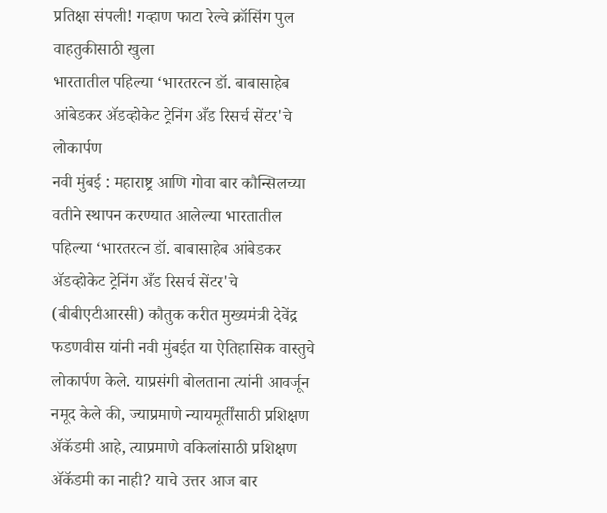प्रतिक्षा संपली! गव्हाण फाटा रेल्वे क्रॉसिंग पुल वाहतुकीसाठी खुला
भारतातील पहिल्या ‘भारतरत्न डॉ. बाबासाहेब आंबेडकर ॲडव्होकेट ट्रेनिंग अँड रिसर्च सेंटर'चे लोकार्पण
नवी मुंबई : महाराष्ट्र आणि गोवा बार कौन्सिलच्या वतीने स्थापन करण्यात आलेल्या भारतातील पहिल्या ‘भारतरत्न डॉ. बाबासाहेब आंबेडकर ॲडव्होकेट ट्रेनिंग अँड रिसर्च सेंटर'चे (बीबीएटीआरसी) कौतुक करीत मुख्यमंत्री देवेंद्र फडणवीस यांनी नवी मुंबईत या ऐतिहासिक वास्तुचे लोकार्पण केले. याप्रसंगी बोलताना त्यांनी आवर्जून नमूद केले की, ज्याप्रमाणे न्यायमूर्तींसाठी प्रशिक्षण ॲकॅडमी आहे, त्याप्रमाणे वकिलांसाठी प्रशिक्षण ॲकॅडमी का नाही? याचे उत्तर आज बार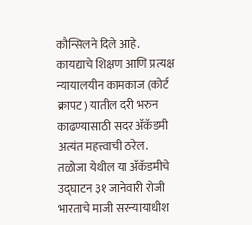कौन्सिलने दिले आहे. कायद्याचे शिक्षण आणि प्रत्यक्ष न्यायालयीन कामकाज (कोर्ट क्रापट) यातील दरी भरुन काढण्यासाठी सदर ॲकॅडमी अत्यंत महत्त्वाची ठरेल.
तळोजा येथील या ॲकॅडमीचे उद्घाटन ३१ जानेवारी रोजी भारताचे माजी सरन्यायाधीश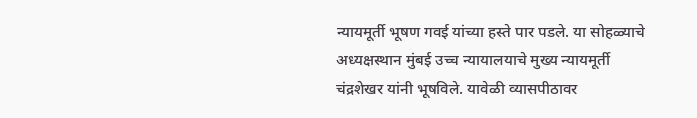न्यायमूर्ती भूषण गवई यांच्या हस्ते पार पडले. या सोहळ्याचे अध्यक्षस्थान मुंबई उच्च न्यायालयाचे मुख्य न्यायमूर्ती चंद्रशेखर यांनी भूषविले. यावेळी व्यासपीठावर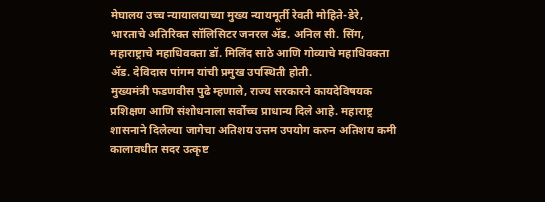मेघालय उच्च न्यायालयाच्या मुख्य न्यायमूर्ती रेवती मोहिते-डेरे, भारताचे अतिरिक्त सॉलिसिटर जनरल ॲड. अनिल सी. सिंग, महाराष्ट्राचे महाधिवक्ता डॉ. मिलिंद साठे आणि गोव्याचे महाधिवक्ता ॲड. देविदास पांगम यांची प्रमुख उपस्थिती होती.
मुख्यमंत्री फडणवीस पुढे म्हणाले, राज्य सरकारने कायदेविषयक प्रशिक्षण आणि संशोधनाला सर्वोच्च प्राधान्य दिले आहे. महाराष्ट्र शासनाने दिलेल्या जागेचा अतिशय उत्तम उपयोग करुन अतिशय कमी कालावधीत सदर उत्कृष्ट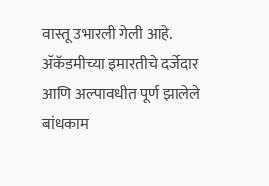वास्तू उभारली गेली आहे. ॲकॅडमीच्या इमारतीचे दर्जेदार आणि अल्पावधीत पूर्ण झालेले बांधकाम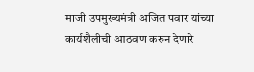माजी उपमुख्यमंत्री अजित पवार यांच्या कार्यशैलीची आठवण करुन देणारे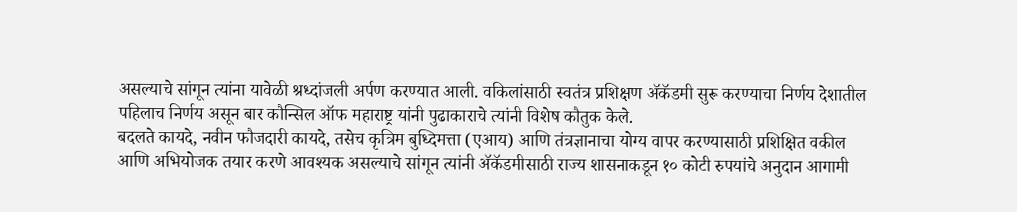असल्याचे सांगून त्यांना यावेळी श्रध्दांजली अर्पण करण्यात आली. वकिलांसाठी स्वतंत्र प्रशिक्षण ॲकॅडमी सुरू करण्याचा निर्णय देशातील पहिलाच निर्णय असून बार कौन्सिल ऑफ महाराष्ट्र यांनी पुढाकाराचे त्यांनी विशेष कौतुक केले.
बदलते कायदे, नवीन फौजदारी कायदे, तसेच कृत्रिम बुध्दिमत्ता (एआय) आणि तंत्रज्ञानाचा योग्य वापर करण्यासाठी प्रशिक्षित वकील आणि अभियोजक तयार करणे आवश्यक असल्याचे सांगून त्यांनी ॲकॅडमीसाठी राज्य शासनाकडून १० कोटी रुपयांचे अनुदान आगामी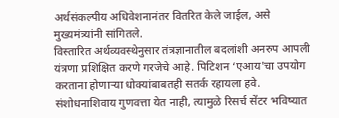अर्थसंकल्पीय अधिवेशनानंतर वितरित केले जाईल, असे मुख्यमंत्र्यांनी सांगितले.
विस्तारित अर्थव्यवस्थेनुसार तंत्रज्ञानातील बदलांशी अनरुप आपली यंत्रणा प्रशिक्षित करणे गरजेचे आहे. पिटिशन ‘एआय'चा उपयोग करताना होणाऱ्या धोक्यांबाबतही सतर्क रहायला हवे. संशोधनाशिवाय गुणवत्ता येत नाही, त्यामुळे रिसर्च सेंटर भविष्यात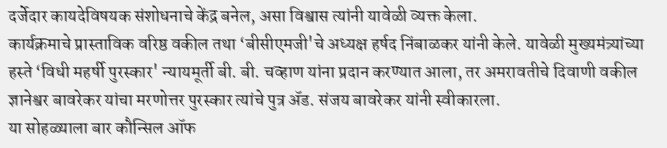दर्जेदार कायदेविषयक संशोधनाचे केंद्र बनेल, असा विश्वास त्यांनी यावेळी व्यक्त केला.
कार्यक्रमाचे प्रास्ताविक वरिष्ठ वकील तथा ‘बीसीएमजी'चे अध्यक्ष हर्षद निंबाळकर यांनी केले. यावेळी मुख्यमंत्र्यांच्या हस्ते ‘विधी महर्षी पुरस्कार' न्यायमूर्ती बी. बी. चव्हाण यांना प्रदान करण्यात आला, तर अमरावतीचे दिवाणी वकील ज्ञानेश्वर बावरेकर यांचा मरणोत्तर पुरस्कार त्यांचे पुत्र ॲड. संजय बावरेकर यांनी स्वीकारला.
या सोहळ्याला बार कौन्सिल ऑफ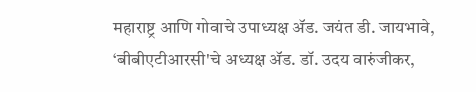महाराष्ट्र आणि गोवाचे उपाध्यक्ष ॲड. जयंत डी. जायभावे, ‘बीबीएटीआरसी'चे अध्यक्ष ॲड. डॉ. उदय वारुंजीकर,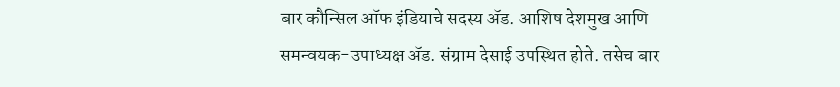बार कौन्सिल ऑफ इंडियाचे सदस्य ॲड. आशिष देशमुख आणि समन्वयक-उपाध्यक्ष ॲड. संग्राम देसाई उपस्थित होते. तसेच बार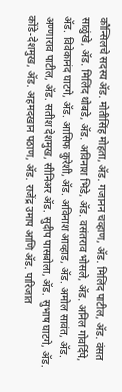कौन्सिलचे सदस्य ॲड. मोतीसिंह मोहता, ॲड. गजानन चव्हाण, ॲड. मिलिंद पाटील, ॲड. वंसत साळुंखे, ॲड. मिलिंद थोबडे, ॲड. अविनाश भिडे, ॲड. वसंतराव भोसले, ॲड. अनिल गोवर्दिपे, ॲड. विवेकानंद घाटगे, ॲड. आसिफ कुरेशी, ॲड. अविनाश आव्हाड, ॲड. अमोल सावंत, ॲड. अण्णाराव पाटील, ॲड. सतीश देशमुख, सीनिअर ॲड. सुदीप पासबोला, ॲड. सुभाष घाटगे, ॲड. कोंडे-देशमुख, ॲड. अहमदखान पठाण, ॲड. राजेंद्र उमाप आणि ॲड. पारिजात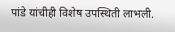पांडे यांचीही विशेष उपस्थिती लाभली.